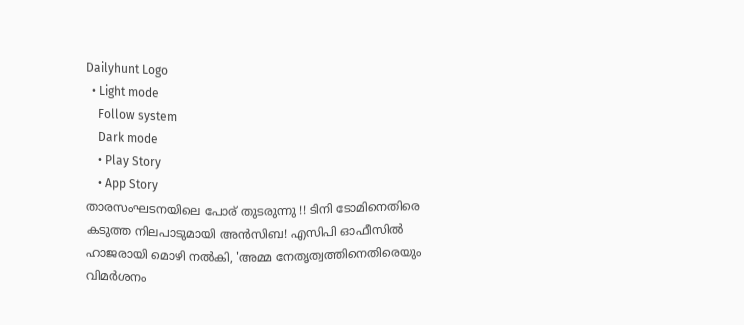Dailyhunt Logo
  • Light mode
    Follow system
    Dark mode
    • Play Story
    • App Story
താരസംഘടനയിലെ പോര് തുടരുന്നു !! ടിനി ടോമിനെതിരെ കടുത്ത നിലപാടുമായി അൻസിബ! എസിപി ഓഫീസില്‍ ഹാജരായി മൊഴി നല്‍കി, 'അമ്മ നേതൃത്വത്തിനെതിരെയും വിമര്‍ശനം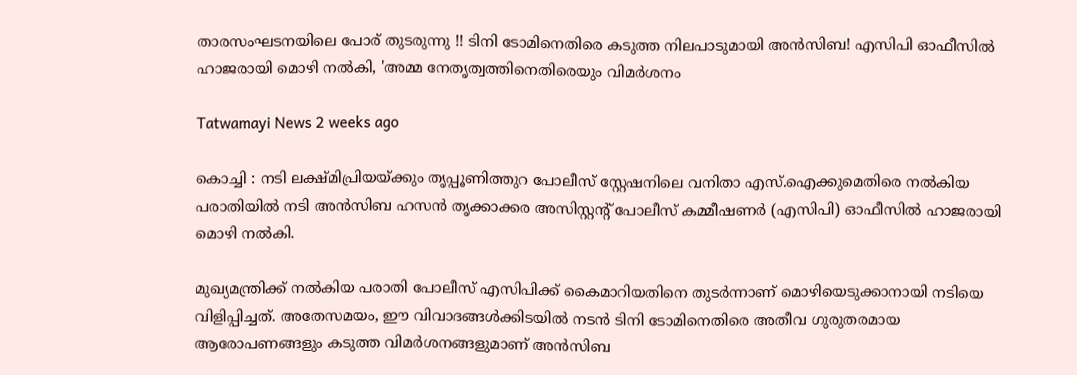താരസംഘടനയിലെ പോര് തുടരുന്നു !! ടിനി ടോമിനെതിരെ കടുത്ത നിലപാടുമായി അൻസിബ! എസിപി ഓഫീസില്‍ ഹാജരായി മൊഴി നല്‍കി, 'അമ്മ നേതൃത്വത്തിനെതിരെയും വിമര്‍ശനം

Tatwamayi News 2 weeks ago

കൊച്ചി : നടി ലക്ഷ്മിപ്രിയയ്ക്കും തൃപ്പൂണിത്തുറ പോലീസ് സ്റ്റേഷനിലെ വനിതാ എസ്.ഐക്കുമെതിരെ നല്‍കിയ പരാതിയില്‍ നടി അൻസിബ ഹസൻ തൃക്കാക്കര അസിസ്റ്റന്റ് പോലീസ് കമ്മീഷണർ (എസിപി) ഓഫീസില്‍ ഹാജരായി മൊഴി നല്‍കി.

മുഖ്യമന്ത്രിക്ക് നല്‍കിയ പരാതി പോലീസ് എസിപിക്ക് കൈമാറിയതിനെ തുടർന്നാണ് മൊഴിയെടുക്കാനായി നടിയെ വിളിപ്പിച്ചത്. അതേസമയം, ഈ വിവാദങ്ങള്‍ക്കിടയില്‍ നടൻ ടിനി ടോമിനെതിരെ അതീവ ഗുരുതരമായ ആരോപണങ്ങളും കടുത്ത വിമർശനങ്ങളുമാണ് അൻസിബ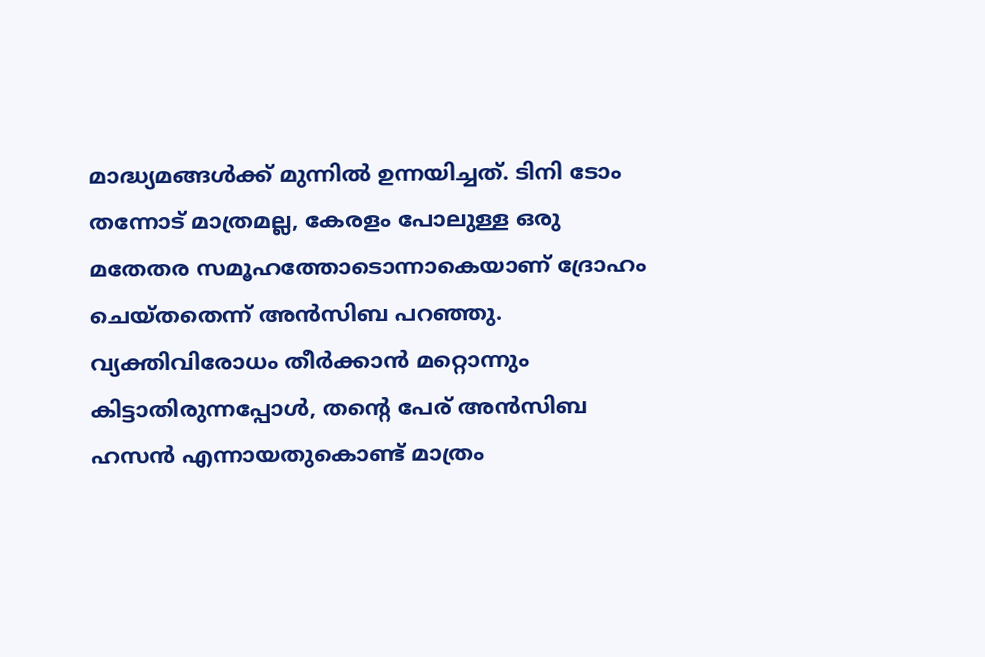മാദ്ധ്യമങ്ങള്‍ക്ക് മുന്നില്‍ ഉന്നയിച്ചത്. ടിനി ടോം തന്നോട് മാത്രമല്ല, കേരളം പോലുള്ള ഒരു മതേതര സമൂഹത്തോടൊന്നാകെയാണ് ദ്രോഹം ചെയ്തതെന്ന് അൻസിബ പറഞ്ഞു. വ്യക്തിവിരോധം തീർക്കാൻ മറ്റൊന്നും കിട്ടാതിരുന്നപ്പോള്‍, തന്റെ പേര് അൻസിബ ഹസൻ എന്നായതുകൊണ്ട് മാത്രം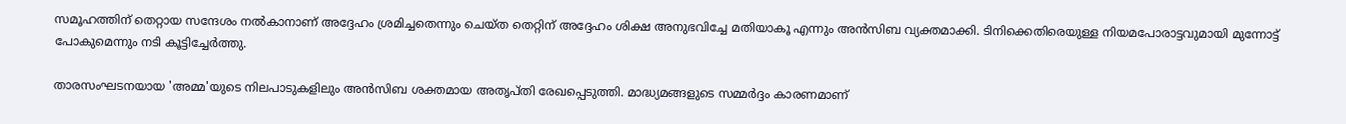സമൂഹത്തിന് തെറ്റായ സന്ദേശം നല്‍കാനാണ് അദ്ദേഹം ശ്രമിച്ചതെന്നും ചെയ്ത തെറ്റിന് അദ്ദേഹം ശിക്ഷ അനുഭവിച്ചേ മതിയാകൂ എന്നും അൻസിബ വ്യക്തമാക്കി. ടിനിക്കെതിരെയുള്ള നിയമപോരാട്ടവുമായി മുന്നോട്ട് പോകുമെന്നും നടി കൂട്ടിച്ചേർത്തു.

താരസംഘടനയായ 'അമ്മ'യുടെ നിലപാടുകളിലും അൻസിബ ശക്തമായ അതൃപ്തി രേഖപ്പെടുത്തി. മാദ്ധ്യമങ്ങളുടെ സമ്മർദ്ദം കാരണമാണ്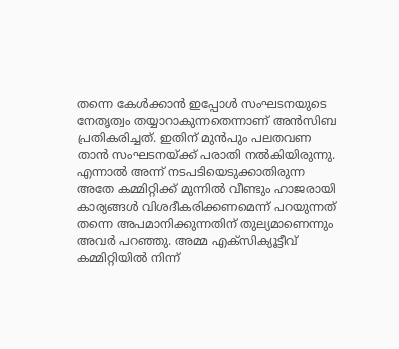തന്നെ കേള്‍ക്കാൻ ഇപ്പോള്‍ സംഘടനയുടെ നേതൃത്വം തയ്യാറാകുന്നതെന്നാണ് അൻസിബ പ്രതികരിച്ചത്. ഇതിന് മുൻപും പലതവണ താൻ സംഘടനയ്ക്ക് പരാതി നല്‍കിയിരുന്നു. എന്നാല്‍ അന്ന് നടപടിയെടുക്കാതിരുന്ന അതേ കമ്മിറ്റിക്ക് മുന്നില്‍ വീണ്ടും ഹാജരായി കാര്യങ്ങള്‍ വിശദീകരിക്കണമെന്ന് പറയുന്നത് തന്നെ അപമാനിക്കുന്നതിന് തുല്യമാണെന്നും അവർ പറഞ്ഞു. അമ്മ എക്സിക്യൂട്ടീവ് കമ്മിറ്റിയില്‍ നിന്ന്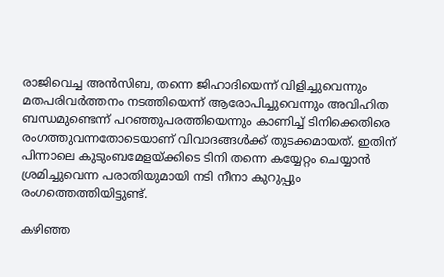രാജിവെച്ച അൻസിബ, തന്നെ ജിഹാദിയെന്ന് വിളിച്ചുവെന്നും മതപരിവർത്തനം നടത്തിയെന്ന് ആരോപിച്ചുവെന്നും അവിഹിത ബന്ധമുണ്ടെന്ന് പറഞ്ഞുപരത്തിയെന്നും കാണിച്ച്‌ ടിനിക്കെതിരെ രംഗത്തുവന്നതോടെയാണ് വിവാദങ്ങള്‍ക്ക് തുടക്കമായത്. ഇതിന് പിന്നാലെ കുടുംബമേളയ്ക്കിടെ ടിനി തന്നെ കയ്യേറ്റം ചെയ്യാൻ ശ്രമിച്ചുവെന്ന പരാതിയുമായി നടി നീനാ കുറുപ്പും രംഗത്തെത്തിയിട്ടുണ്ട്.

കഴിഞ്ഞ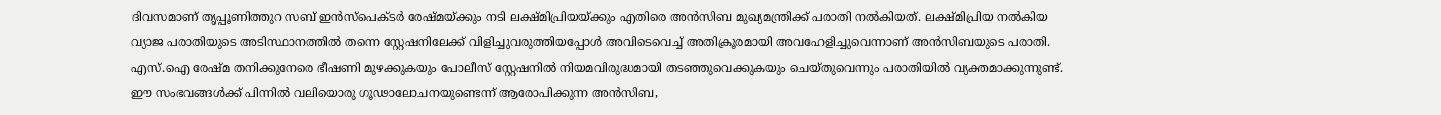ദിവസമാണ് തൃപ്പൂണിത്തുറ സബ് ഇൻസ്പെക്ടർ രേഷ്മയ്ക്കും നടി ലക്ഷ്മിപ്രിയയ്ക്കും എതിരെ അൻസിബ മുഖ്യമന്ത്രിക്ക് പരാതി നല്‍കിയത്. ലക്ഷ്മിപ്രിയ നല്‍കിയ വ്യാജ പരാതിയുടെ അടിസ്ഥാനത്തില്‍ തന്നെ സ്റ്റേഷനിലേക്ക് വിളിച്ചുവരുത്തിയപ്പോള്‍ അവിടെവെച്ച്‌ അതിക്രൂരമായി അവഹേളിച്ചുവെന്നാണ് അൻസിബയുടെ പരാതി. എസ്.ഐ രേഷ്മ തനിക്കുനേരെ ഭീഷണി മുഴക്കുകയും പോലീസ് സ്റ്റേഷനില്‍ നിയമവിരുദ്ധമായി തടഞ്ഞുവെക്കുകയും ചെയ്തുവെന്നും പരാതിയില്‍ വ്യക്തമാക്കുന്നുണ്ട്. ഈ സംഭവങ്ങള്‍ക്ക് പിന്നില്‍ വലിയൊരു ഗൂഢാലോചനയുണ്ടെന്ന് ആരോപിക്കുന്ന അൻസിബ,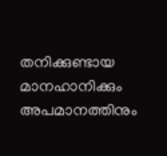തനിക്കുണ്ടായ മാനഹാനിക്കും അപമാനത്തിനും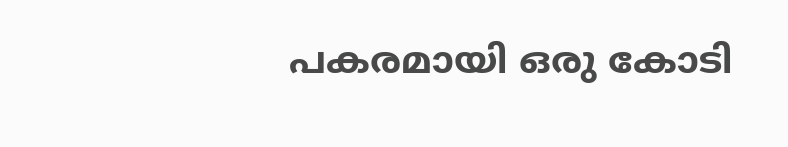പകരമായി ഒരു കോടി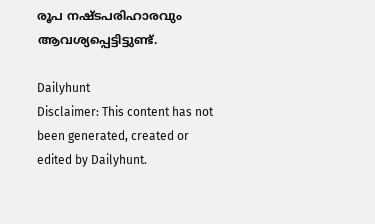രൂപ നഷ്ടപരിഹാരവും ആവശ്യപ്പെട്ടിട്ടുണ്ട്.

Dailyhunt
Disclaimer: This content has not been generated, created or edited by Dailyhunt.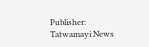Publisher: Tatwamayi News